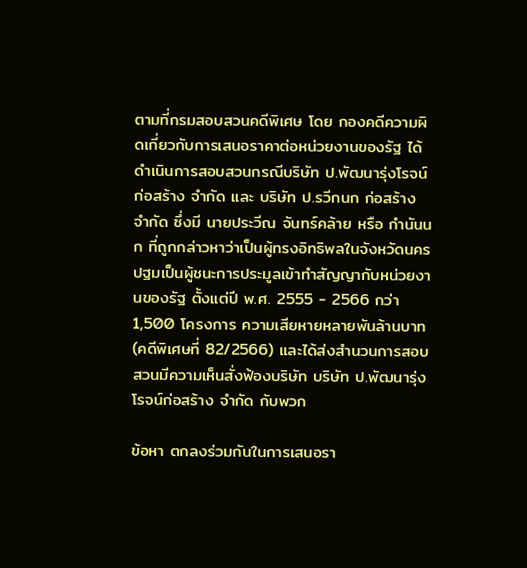ตามที่กรมสอบสวนคดีพิเศษ โดย กองคดีความผิดเกี่ยวกับการเสนอราคาต่อหน่วยงานของรัฐ ได้ดำเนินการสอบสวนกรณีบริษัท ป.พัฒนารุ่งโรจน์ก่อสร้าง จำกัด และ บริษัท ป.รวีกนก ก่อสร้าง จำกัด ซึ่งมี นายประวีณ จันทร์คล้าย หรือ กำนันนก ที่ถูกกล่าวหาว่าเป็นผู้ทรงอิทธิพลในจังหวัดนครปฐมเป็นผู้ชนะการประมูลเข้าทำสัญญากับหน่วยงานของรัฐ ตั้งแต่ปี พ.ศ. 2555 - 2566 กว่า 1,500 โครงการ ความเสียหายหลายพันล้านบาท(คดีพิเศษที่ 82/2566) และได้ส่งสำนวนการสอบสวนมีความเห็นสั่งฟ้องบริษัท บริษัท ป.พัฒนารุ่งโรจน์ก่อสร้าง จำกัด กับพวก

ข้อหา ตกลงร่วมกันในการเสนอรา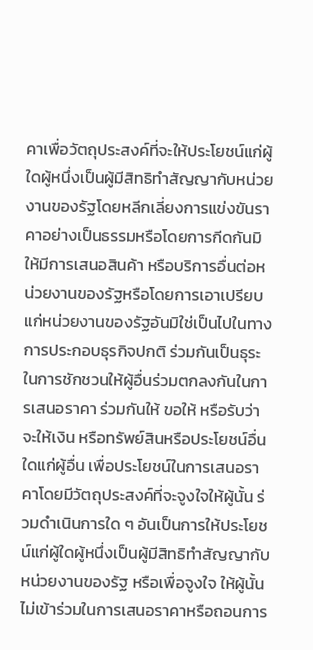คาเพื่อวัตถุประสงค์ที่จะให้ประโยชน์แก่ผู้ใดผู้หนึ่งเป็นผู้มีสิทธิทำสัญญากับหน่วยงานของรัฐโดยหลีกเลี่ยงการแข่งขันราคาอย่างเป็นธรรมหรือโดยการกีดกันมิให้มีการเสนอสินค้า หรือบริการอื่นต่อหน่วยงานของรัฐหรือโดยการเอาเปรียบแก่หน่วยงานของรัฐอันมิใช่เป็นไปในทางการประกอบธุรกิจปกติ ร่วมกันเป็นธุระในการชักชวนให้ผู้อื่นร่วมตกลงกันในการเสนอราคา ร่วมกันให้ ขอให้ หรือรับว่าจะให้เงิน หรือทรัพย์สินหรือประโยชน์อื่นใดแก่ผู้อื่น เพื่อประโยชน์ในการเสนอราคาโดยมีวัตถุประสงค์ที่จะจูงใจให้ผู้นั้น ร่วมดำเนินการใด ๆ อันเป็นการให้ประโยชน์แก่ผู้ใดผู้หนึ่งเป็นผู้มีสิทธิทำสัญญากับหน่วยงานของรัฐ หรือเพื่อจูงใจ ให้ผู้นั้นไม่เข้าร่วมในการเสนอราคาหรือถอนการ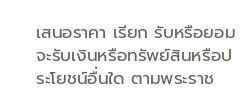เสนอราคา เรียก รับหรือยอมจะรับเงินหรือทรัพย์สินหรือประโยชน์อื่นใด ตามพระราช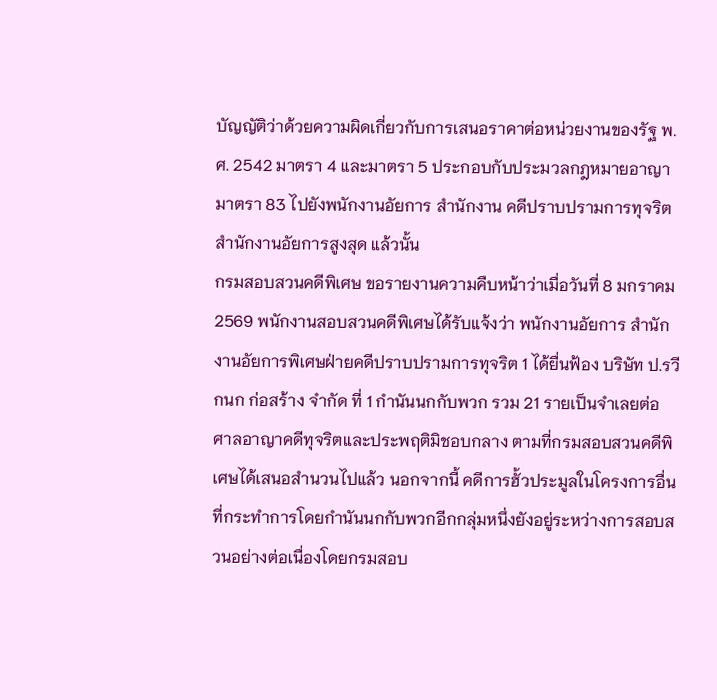บัญญัติว่าด้วยความผิดเกี่ยวกับการเสนอราคาต่อหน่วยงานของรัฐ พ.ศ. 2542 มาตรา 4 และมาตรา 5 ประกอบกับประมวลกฎหมายอาญา มาตรา 83 ไปยังพนักงานอัยการ สำนักงาน คดีปราบปรามการทุจริต สำนักงานอัยการสูงสุด แล้วนั้น
กรมสอบสวนคดีพิเศษ ขอรายงานความคืบหน้าว่าเมื่อวันที่ 8 มกราคม 2569 พนักงานสอบสวนคดีพิเศษได้รับแจ้งว่า พนักงานอัยการ สำนักงานอัยการพิเศษฝ่ายคดีปราบปรามการทุจริต 1 ได้ยื่นฟ้อง บริษัท ป.รวีกนก ก่อสร้าง จำกัด ที่ 1 กำนันนกกับพวก รวม 21 รายเป็นจำเลยต่อ ศาลอาญาคดีทุจริตและประพฤติมิชอบกลาง ตามที่กรมสอบสวนคดีพิเศษได้เสนอสำนวนไปแล้ว นอกจากนี้ คดีการฮั้วประมูลในโครงการอื่นที่กระทำการโดยกำนันนกกับพวกอีกกลุ่มหนึ่งยังอยู่ระหว่างการสอบสวนอย่างต่อเนื่องโดยกรมสอบ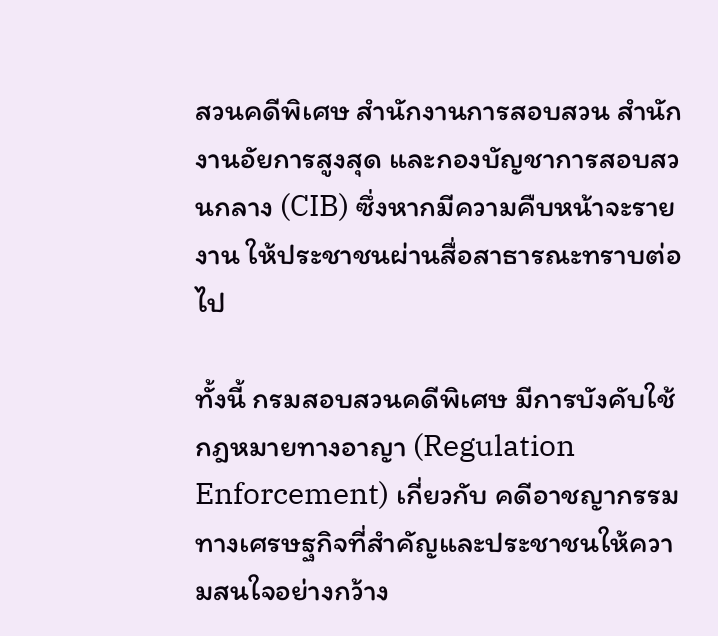สวนคดีพิเศษ สำนักงานการสอบสวน สำนักงานอัยการสูงสุด และกองบัญชาการสอบสวนกลาง (CIB) ซึ่งหากมีความคืบหน้าจะรายงาน ให้ประชาชนผ่านสื่อสาธารณะทราบต่อไป

ทั้งนี้ กรมสอบสวนคดีพิเศษ มีการบังคับใช้กฎหมายทางอาญา (Regulation Enforcement) เกี่ยวกับ คดีอาชญากรรมทางเศรษฐกิจที่สำคัญและประชาชนให้ความสนใจอย่างกว้าง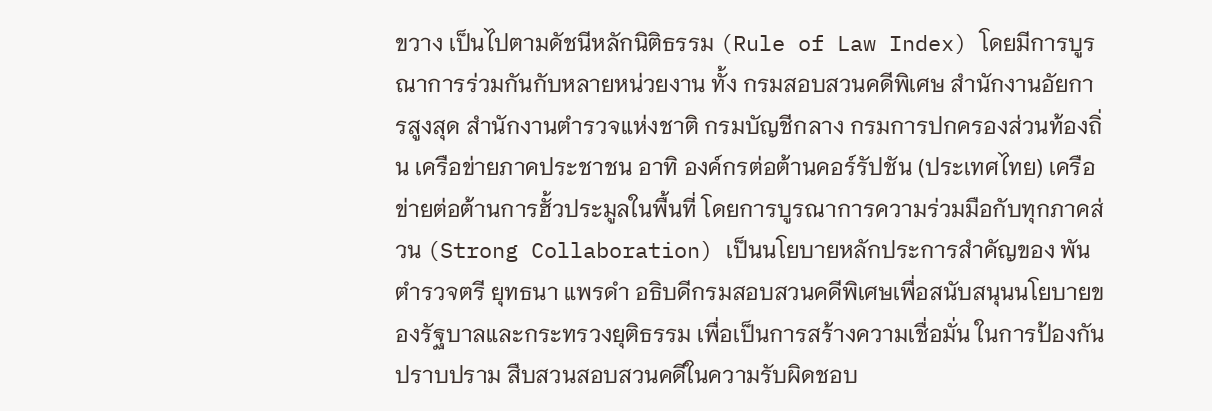ขวาง เป็นไปตามดัชนีหลักนิติธรรม (Rule of Law Index) โดยมีการบูรณาการร่วมกันกับหลายหน่วยงาน ทั้ง กรมสอบสวนคดีพิเศษ สำนักงานอัยการสูงสุด สำนักงานตำรวจแห่งชาติ กรมบัญชีกลาง กรมการปกครองส่วนท้องถิ่น เครือข่ายภาคประชาชน อาทิ องค์กรต่อต้านคอร์รัปชัน (ประเทศไทย) เครือข่ายต่อต้านการฮั้วประมูลในพื้นที่ โดยการบูรณาการความร่วมมือกับทุกภาคส่วน (Strong Collaboration) เป็นนโยบายหลักประการสำคัญของ พันตำรวจตรี ยุทธนา แพรดำ อธิบดีกรมสอบสวนคดีพิเศษเพื่อสนับสนุนนโยบายของรัฐบาลและกระทรวงยุติธรรม เพื่อเป็นการสร้างความเชื่อมั่น ในการป้องกันปราบปราม สืบสวนสอบสวนคดีในความรับผิดชอบ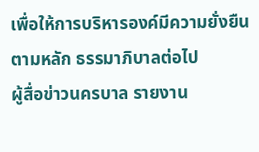เพื่อให้การบริหารองค์มีความยั่งยืนตามหลัก ธรรมาภิบาลต่อไป
ผู้สื่อข่าวนครบาล รายงาน